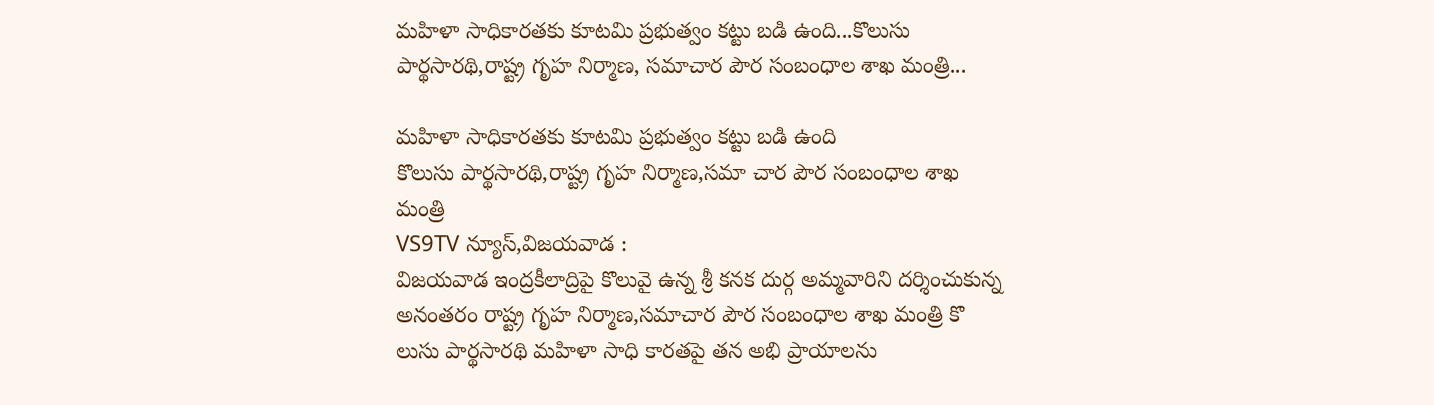మహిళా సాధికారతకు కూటమి ప్రభుత్వం కట్టు బడి ఉంది...కొలుసు పార్థసారథి,రాష్ట్ర గృహ నిర్మాణ, సమాచార పౌర సంబంధాల శాఖ మంత్రి...

మహిళా సాధికారతకు కూటమి ప్రభుత్వం కట్టు బడి ఉంది
కొలుసు పార్థసారథి,రాష్ట్ర గృహ నిర్మాణ,సమా చార పౌర సంబంధాల శాఖ మంత్రి
VS9TV న్యూస్,విజయవాడ :
విజయవాడ ఇంద్రకీలాద్రిపై కొలువై ఉన్న శ్రీ కనక దుర్గ అమ్మవారిని దర్శించుకున్న అనంతరం రాష్ట్ర గృహ నిర్మాణ,సమాచార పౌర సంబంధాల శాఖ మంత్రి కొ లుసు పార్థసారథి మహిళా సాధి కారతపై తన అభి ప్రాయాలను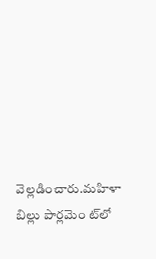వెల్లడించారు.మహిళా బిల్లు పార్లమెం ట్‌లో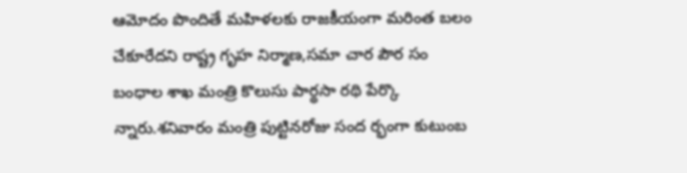ఆమోదం పొందితే మహిళలకు రాజకీయంగా మరింత బలం చేకూరేదని రాష్ట్ర గృహ నిర్మాణ,సమా చార పౌర సం బంధాల శాఖ మంత్రి కొలుసు పార్థసా రథి పేర్కొ న్నారు.శనివారం మంత్రి పుట్టినరోజు సంద ర్భంగా కుటుంబ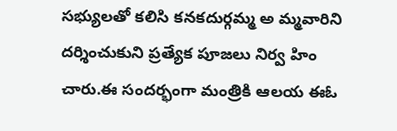సభ్యులతో కలిసి కనకదుర్గమ్మ అ మ్మవారిని దర్శించుకుని ప్రత్యేక పూజలు నిర్వ హిం చారు.ఈ సందర్భంగా మంత్రికి ఆలయ ఈఓ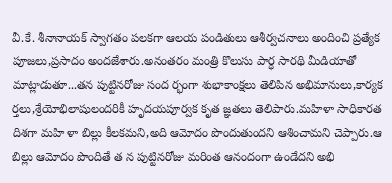వీ.కే. శీనానాయక్ స్వాగతం పలకగా ఆలయ పండితులు ఆశీర్వచనాలు అందించి ప్రత్యేక పూజలు,ప్రసాదం అందజేశారు.అనంతరం మంత్రి కొలుసు పార్ధ సారథి మీడియాతో మాట్లాడుతూ...తన పుట్టినరోజు సంద ర్భంగా శుభాకాంక్షలు తెలిపిన అభిమానులు,కార్యక ర్తలు,శ్రేయోభిలాషులందరికీ హృదయపూర్వక కృత జ్ఞతలు తెలిపారు.మహిళా సాధికారత దిశగా మహి ళా బిల్లు కీలకమని,అది ఆమోదం పొందుతుందని ఆశించామని చెప్పారు.ఆ బిల్లు ఆమోదం పొందితే త న పుట్టినరోజు మరింత ఆనందంగా ఉండేదని అభి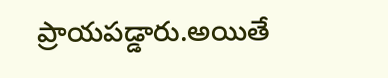ప్రాయపడ్డారు.అయితే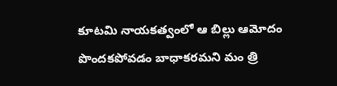కూటమి నాయకత్వంలో ఆ బిల్లు ఆమోదం పొందకపోవడం బాధాకరమని మం త్రి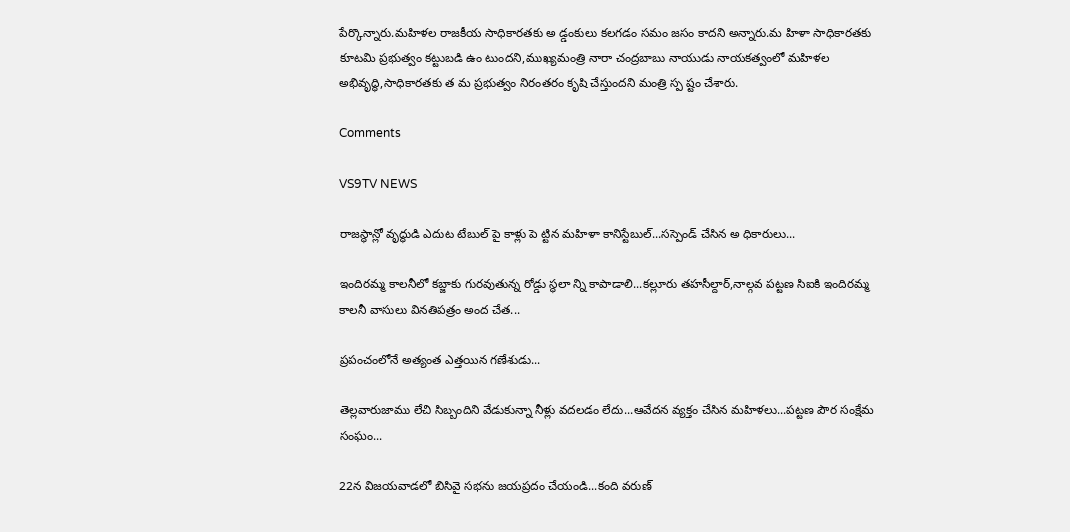పేర్కొన్నారు.మహిళల రాజకీయ సాధికారతకు అ డ్డంకులు కలగడం సమం జసం కాదని అన్నారు.మ హిళా సాధికారతకు కూటమి ప్రభుత్వం కట్టుబడి ఉం టుందని,ముఖ్యమంత్రి నారా చంద్రబాబు నాయుడు నాయకత్వంలో మహిళల అభివృద్ధి,సాధికారతకు త మ ప్రభుత్వం నిరంతరం కృషి చేస్తుందని మంత్రి స్ప ష్టం చేశారు.

Comments

VS9TV NEWS

రాజస్థాన్లో వృద్ధుడి ఎదుట టేబుల్ పై కాళ్లు పె ట్టిన మహిళా కానిస్టేబుల్...సస్పెండ్ చేసిన అ ధికారులు...

ఇందిరమ్మ కాలనీలో కబ్జాకు గురవుతున్న రోడ్డు స్థలా న్ని కాపాడాలి...కల్లూరు తహసీల్దార్,నాల్గవ పట్టణ సిఐకి ఇందిరమ్మ కాలనీ వాసులు వినతిపత్రం అంద చేత...

ప్రపంచంలోనే అత్యంత ఎత్తయిన గణేశుడు...

తెల్లవారుజాము లేచి సిబ్బందిని వేడుకున్నా నీళ్లు వదలడం లేదు...ఆవేదన వ్యక్తం చేసిన మహిళలు...పట్టణ పౌర సంక్షేమ సంఘం...

22న విజయవాడలో బిసివై సభను జయప్రదం చేయండి...కంది వరుణ్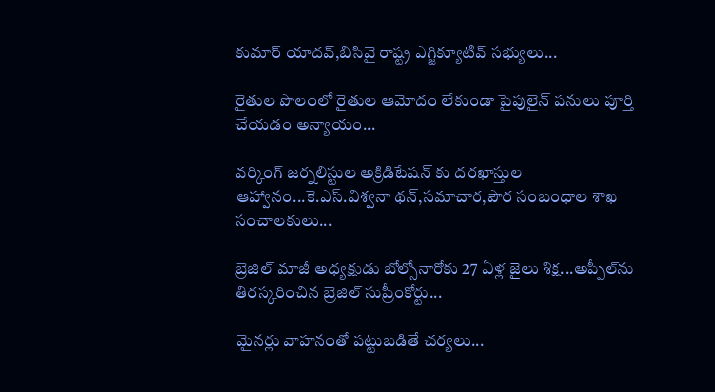కుమార్ యాదవ్,బిసివై రాష్ట్ర ఎగ్జిక్యూటివ్ సభ్యులు...

రైతుల పొలంలో రైతుల ఆమోదం లేకుండా పైపులైన్ పనులు పూర్తి చేయడం అన్యాయం...

వర్కింగ్ జర్నలిస్టుల అక్రిడిటేషన్ కు దరఖాస్తుల ఆహ్వానం...కె.ఎస్.విశ్వనా థన్,సమాచార,పౌర సంబంధాల శాఖ సంచాలకులు...

బ్రెజిల్ మాజీ అధ్యక్షుడు బోల్సోనారోకు 27 ఏళ్ల జైలు శిక్ష...అప్పీల్‌ను తిరస్కరించిన బ్రెజిల్ సుప్రీంకోర్టు...

మైనర్లు వాహనంతో పట్టుబడితే చర్యలు...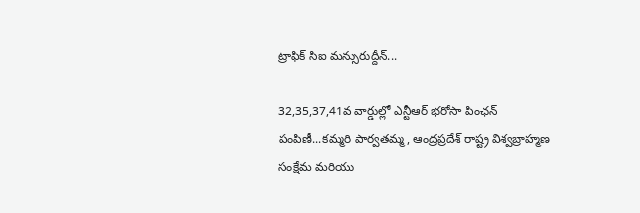ట్రాఫిక్ సిఐ మన్సురుద్దీన్...

32,35,37,41వ వార్డుల్లో ఎన్టీఆర్ భరోసా పింఛన్ పంపిణీ...కమ్మరి పార్వతమ్మ, ఆంద్రప్రదేశ్ రాష్ట్ర విశ్వబ్రాహ్మణ సంక్షేమ మరియు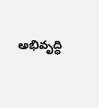అభివృద్ధి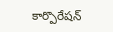కార్పొరేషన్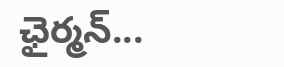ఛైర్మన్...